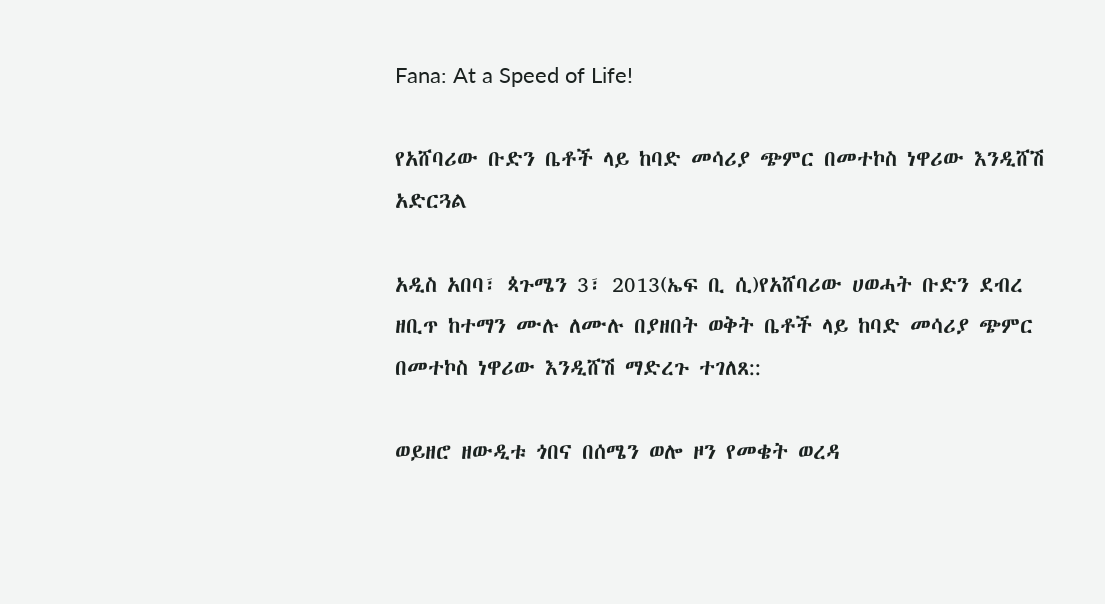Fana: At a Speed of Life!

የአሸባሪው ቡድን ቤቶች ላይ ከባድ መሳሪያ ጭምር በመተኮስ ነዋሪው እንዲሸሽ አድርጓል

አዲስ አበባ፣ ጳጉሜን 3፣ 2013(ኤፍ ቢ ሲ)የአሸባሪው ሀወሓት ቡድን ደብረ ዘቢጥ ከተማን ሙሉ ለሙሉ በያዘበት ወቅት ቤቶች ላይ ከባድ መሳሪያ ጭምር በመተኮስ ነዋሪው እንዲሸሽ ማድረጉ ተገለጸ::

ወይዘሮ ዘውዲቱ ጎበና በሰሜን ወሎ ዞን የመቄት ወረዳ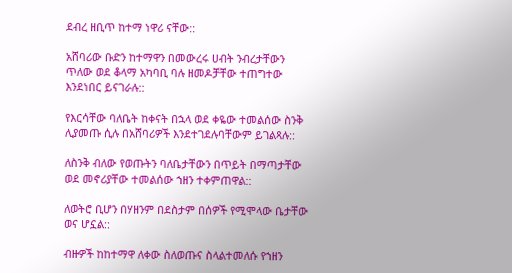ደብረ ዘቢጥ ከተማ ነዋሪ ናቸው::

አሸባሪው ቡድን ከተማዋን በመውረሩ ሀብት ንብረታቸውን ጥለው ወደ ቆላማ አካባቢ ባሉ ዘመዶቻቸው ተጠግተው እንደነበር ይናገራሉ::

የእርሳቸው ባለቤት ከቀናት በኋላ ወደ ቀዬው ተመልሰው ስንቅ ሊያመጡ ሲሉ በአሸባሪዎች እንደተገደሉባቸውም ይገልጻሉ::

ለስንቅ ብለው የወጡትን ባለቤታቸውን በጥይት በማጣታቸው ወደ መኖሪያቸው ተመልሰው ኀዘን ተቀምጠዋል::

ለወትሮ ቢሆን በሃዘንም በደስታም በሰዎች የሚሞላው ቤታቸው ወና ሆኗል::

ብዙዎች ከከተማዋ ለቀው ስለወጡና ስላልተመለሱ የኀዘን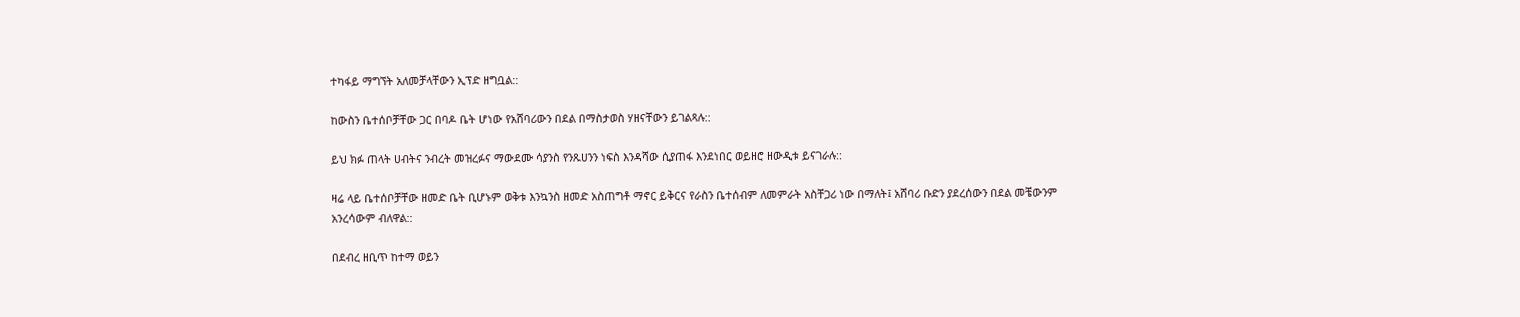ተካፋይ ማግኘት አለመቻላቸውን ኢፕድ ዘግቧል::

ከውስን ቤተሰቦቻቸው ጋር በባዶ ቤት ሆነው የአሸባሪውን በደል በማስታወስ ሃዘናቸውን ይገልጻሉ::

ይህ ክፉ ጠላት ሀብትና ንብረት መዝረፉና ማውደሙ ሳያንስ የንጹሀንን ነፍስ እንዳሻው ሲያጠፋ እንደነበር ወይዘሮ ዘውዲቱ ይናገራሉ::

ዛሬ ላይ ቤተሰቦቻቸው ዘመድ ቤት ቢሆኑም ወቅቱ እንኳንስ ዘመድ አስጠግቶ ማኖር ይቅርና የራስን ቤተሰብም ለመምራት አስቸጋሪ ነው በማለት፤ አሸባሪ ቡድን ያደረሰውን በደል መቼውንም አንረሳውም ብለዋል::

በደብረ ዘቢጥ ከተማ ወይን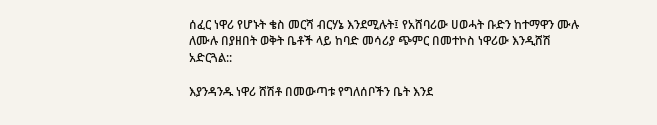ሰፈር ነዋሪ የሆኑት ቄስ መርሻ ብርሃኔ እንደሚሉት፤ የአሸባሪው ሀወሓት ቡድን ከተማዋን ሙሉ ለሙሉ በያዘበት ወቅት ቤቶች ላይ ከባድ መሳሪያ ጭምር በመተኮስ ነዋሪው እንዲሸሽ አድርጓል::

እያንዳንዱ ነዋሪ ሸሽቶ በመውጣቱ የግለሰቦችን ቤት እንደ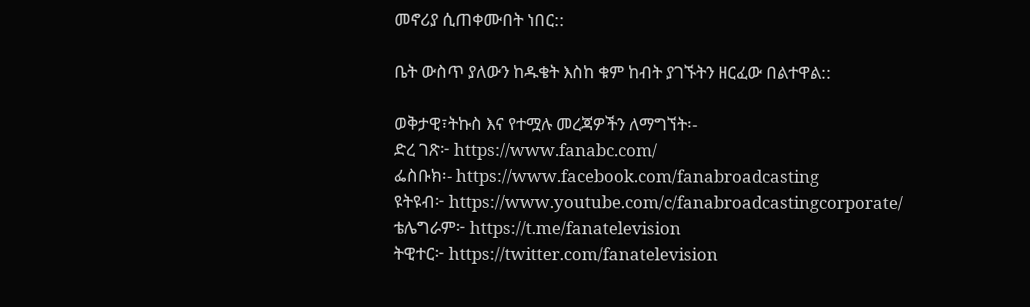መኖሪያ ሲጠቀሙበት ነበር::

ቤት ውስጥ ያለውን ከዱቄት እስከ ቁም ከብት ያገኙትን ዘርፈው በልተዋል::

ወቅታዊ፣ትኩስ እና የተሟሉ መረጃዎችን ለማግኘት፡-
ድረ ገጽ፦ https://www.fanabc.com/
ፌስቡክ፡- https://www.facebook.com/fanabroadcasting
ዩትዩብ፦ https://www.youtube.com/c/fanabroadcastingcorporate/
ቴሌግራም፦ https://t.me/fanatelevision
ትዊተር፦ https://twitter.com/fanatelevision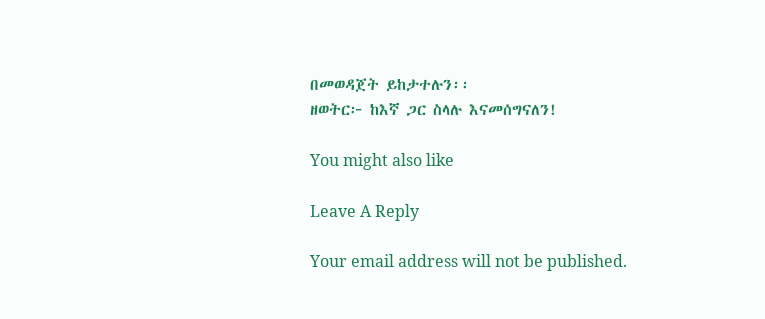በመወዳጀት ይከታተሉን፡፡
ዘወትር፦ ከእኛ ጋር ስላሉ እናመሰግናለን!

You might also like

Leave A Reply

Your email address will not be published.